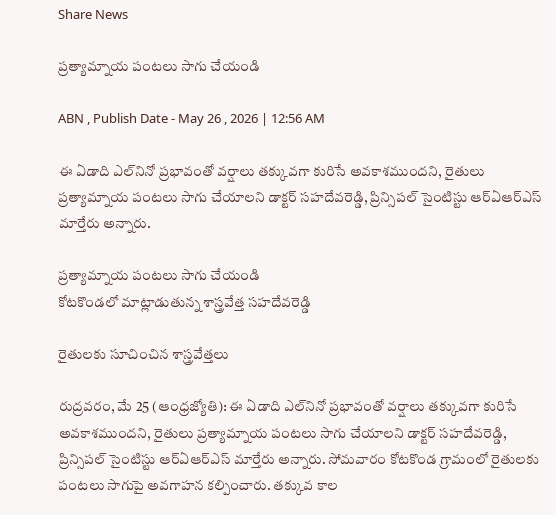Share News

ప్రత్యామ్నాయ పంటలు సాగు చేయండి

ABN , Publish Date - May 26 , 2026 | 12:56 AM

ఈ ఏడాది ఎల్‌నినో ప్రభావంతో వర్షాలు తక్కువగా కురిసే అవకాశముందని, రైతులు ప్రత్యామ్నాయ పంటలు సాగు చేయాలని డాక్టర్‌ సహదేవరెడ్డి, ప్రిన్సిపల్‌ సైంటిస్టు ఆర్‌ఏఆర్‌ఎస్‌ మార్తేరు అన్నారు.

ప్రత్యామ్నాయ పంటలు సాగు చేయండి
కోటకొండలో మాట్లాడుతున్న శాస్త్రవేత్త సహదేవరెడ్డి

రైతులకు సూచించిన శాస్త్రవేత్తలు

రుద్రవరం, మే 25 (ఆంధ్రజ్యోతి): ఈ ఏడాది ఎల్‌నినో ప్రభావంతో వర్షాలు తక్కువగా కురిసే అవకాశముందని, రైతులు ప్రత్యామ్నాయ పంటలు సాగు చేయాలని డాక్టర్‌ సహదేవరెడ్డి, ప్రిన్సిపల్‌ సైంటిస్టు ఆర్‌ఏఆర్‌ఎస్‌ మార్తేరు అన్నారు. సోమవారం కోటకొండ గ్రామంలో రైతులకు పంటలు సాగుపై అవగాహన కల్పించారు. తక్కువ కాల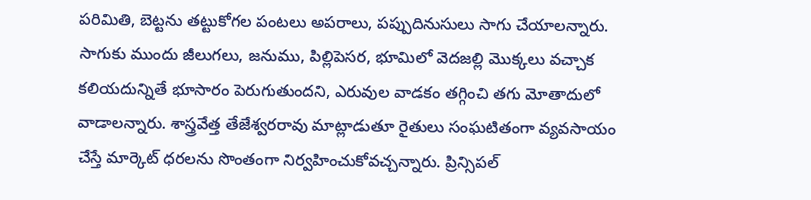పరిమితి, బెట్టను తట్టుకోగల పంటలు అపరాలు, పప్పుదినుసులు సాగు చేయాలన్నారు. సాగుకు ముందు జీలుగలు, జనుము, పిల్లిపెసర, భూమిలో వెదజల్లి మొక్కలు వచ్చాక కలియదున్నితే భూసారం పెరుగుతుందని, ఎరువుల వాడకం తగ్గించి తగు మోతాదులో వాడాలన్నారు. శాస్త్రవేత్త తేజేశ్వరరావు మాట్లాడుతూ రైతులు సంఘటితంగా వ్యవసాయం చేస్తే మార్కెట్‌ ధరలను సొంతంగా నిర్వహించుకోవచ్చన్నారు. ప్రిన్సిపల్‌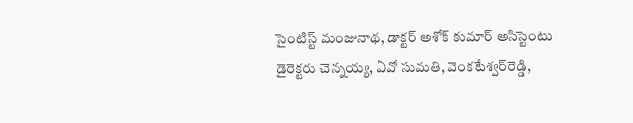సైంటిస్ట్‌ మంజునాథ, డాక్టర్‌ అశోక్‌ కుమార్‌ అసిస్టెంటు డైరెక్టరు చెన్నయ్య, ఏవో సుమతి, వెంకటేశ్వర్‌రెడ్డి,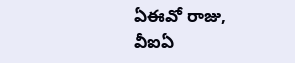ఏఈవో రాజు, వీఐఏ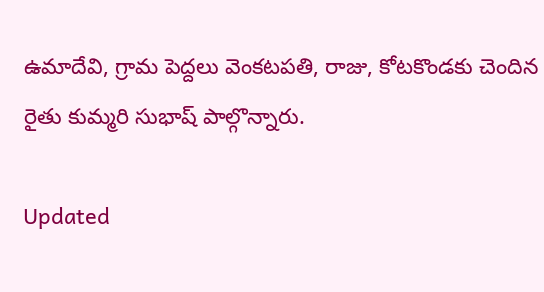ఉమాదేవి, గ్రామ పెద్దలు వెంకటపతి, రాజు, కోటకొండకు చెందిన రైతు కుమ్మరి సుభాష్‌ పాల్గొన్నారు.

Updated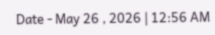Date - May 26 , 2026 | 12:56 AM